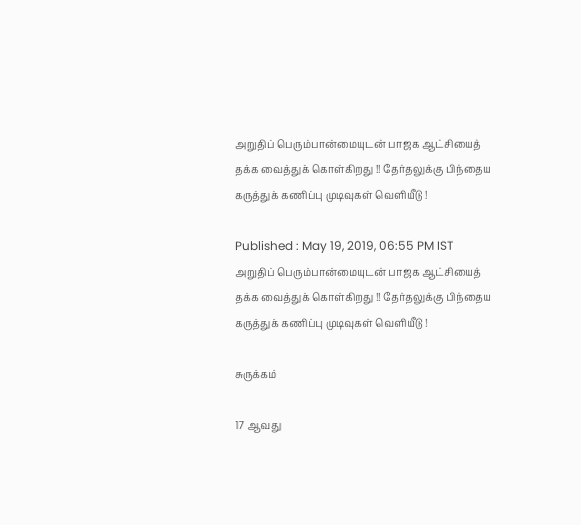அறுதிப் பெரும்பான்மையுடன் பாஜக ஆட்சியைத் தக்க வைத்துக் கொள்கிறது !! தேர்தலுக்கு பிந்தைய கருத்துக் கணிப்பு முடிவுகள் வெளியீடு !

Published : May 19, 2019, 06:55 PM IST
அறுதிப் பெரும்பான்மையுடன் பாஜக ஆட்சியைத் தக்க வைத்துக் கொள்கிறது !! தேர்தலுக்கு பிந்தைய கருத்துக் கணிப்பு முடிவுகள் வெளியீடு !

சுருக்கம்

17 ஆவது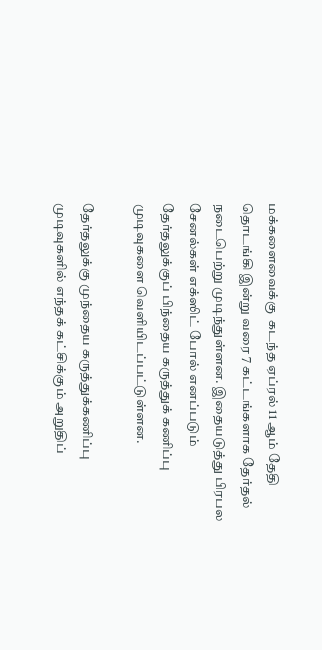மக்களைவைக்கு  கடந்த ஏப்ரல் 11 ஆம் தேதி தொடங்கி இன்று வரை 7 கட்டங்களாக தேர்தல் நடைபெற்று முடிந்துள்ளன. இதையடுத்து பிரபல சேனல்கள் எக்ஸிட் போல் எனப்படும் தேர்தலுக்குப் பிந்தைய கருத்துக் கணிப்பு முடிவுகளை வெளியிடப்பட்டுள்ளன.

தேர்தலுக்கு முந்தைய கருத்துக்கணிப்பு முடிவுகளில் எந்தக் கட்சிக்கும் அறுதிப்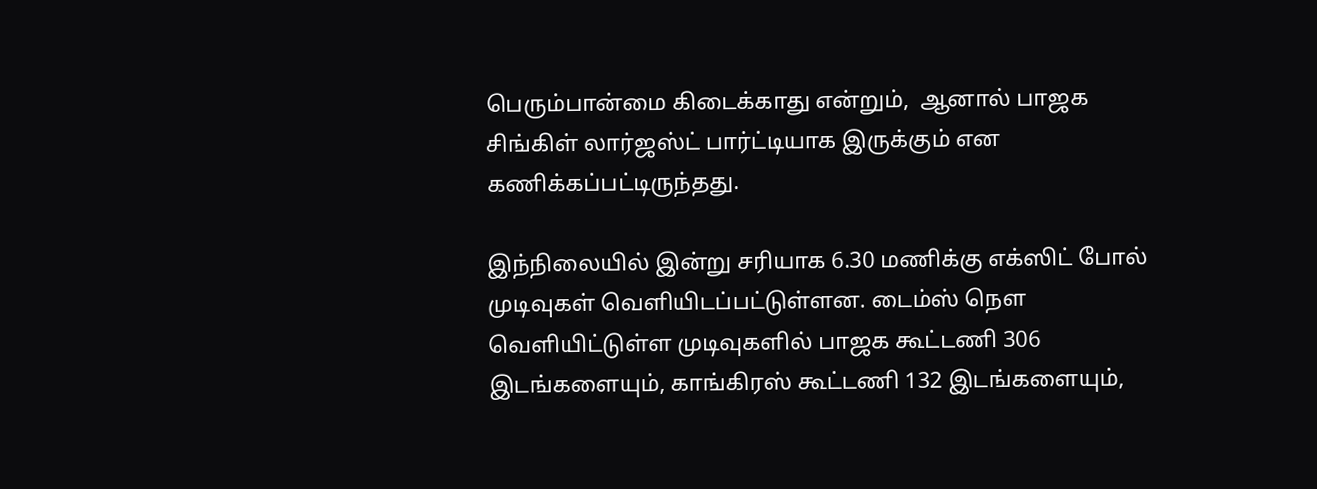பெரும்பான்மை கிடைக்காது என்றும்,  ஆனால் பாஜக சிங்கிள் லார்ஜஸ்ட் பார்ட்டியாக இருக்கும் என கணிக்கப்பட்டிருந்தது.

இந்நிலையில் இன்று சரியாக 6.30 மணிக்கு எக்ஸிட் போல் முடிவுகள் வெளியிடப்பட்டுள்ளன. டைம்ஸ் நௌ  வெளியிட்டுள்ள முடிவுகளில் பாஜக கூட்டணி 306 இடங்களையும், காங்கிரஸ் கூட்டணி 132 இடங்களையும்,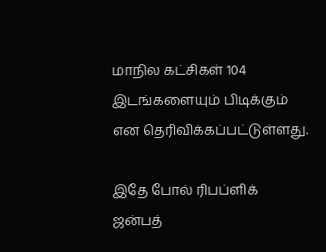மாநில கட்சிகள் 104 இடங்களையும் பிடிக்கும் என தெரிவிக்கப்பட்டுள்ளது.

இதே போல் ரிபப்ளிக் ஜன்பத்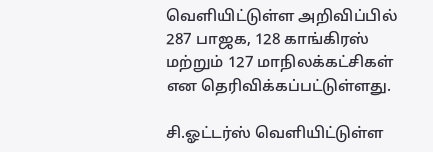வெளியிட்டுள்ள அறிவிப்பில் 287 பாஜக, 128 காங்கிரஸ் மற்றும் 127 மாநிலக்கட்சிகள் என தெரிவிக்கப்பட்டுள்ளது.

சி.ஓட்டர்ஸ் வெளியிட்டுள்ள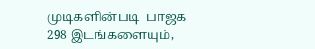முடிகளின்படி  பாஜக 298 இடங்களையும்,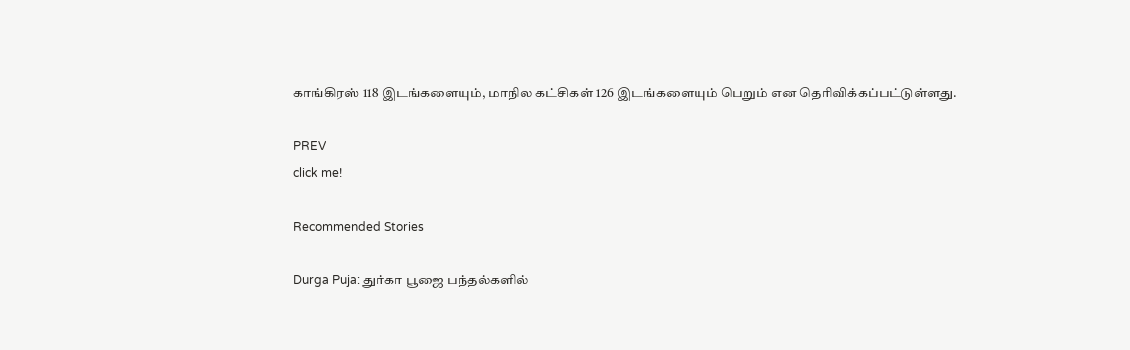காங்கிரஸ் 118 இடங்களையும், மாநில கட்சிகள் 126 இடங்களையும் பெறும் என தெரிவிக்கப்பட்டுள்ளது.

PREV
click me!

Recommended Stories

Durga Puja: துர்கா பூஜை பந்தல்களில்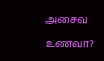அசைவ உணவா?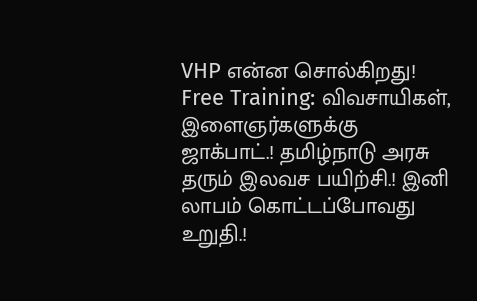VHP என்ன சொல்கிறது!
Free Training: விவசாயிகள், இளைஞர்களுக்கு ஜாக்பாட்.! தமிழ்நாடு அரசு தரும் இலவச பயிற்சி.! இனி லாபம் கொட்டப்போவது உறுதி.!